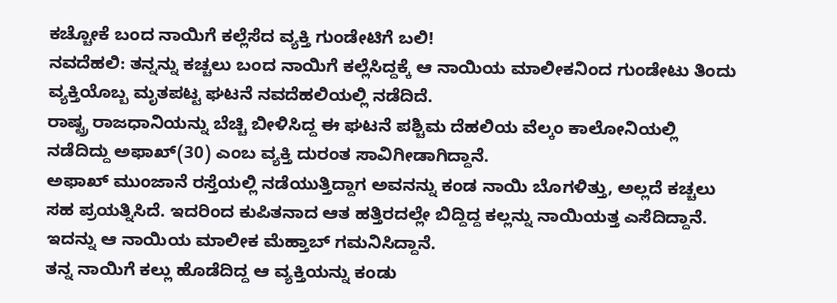ಕಚ್ಚೋಕೆ ಬಂದ ನಾಯಿಗೆ ಕಲ್ಲೆಸೆದ ವ್ಯಕ್ತಿ ಗುಂಡೇಟಿಗೆ ಬಲಿ!
ನವದೆಹಲಿ: ತನ್ನನ್ನು ಕಚ್ಚಲು ಬಂದ ನಾಯಿಗೆ ಕಲ್ಲೆಸಿದ್ದಕ್ಕೆ ಆ ನಾಯಿಯ ಮಾಲೀಕನಿಂದ ಗುಂಡೇಟು ತಿಂದು ವ್ಯಕ್ತಿಯೊಬ್ಬ ಮೃತಪಟ್ಟ ಘಟನೆ ನವದೆಹಲಿಯಲ್ಲಿ ನಡೆದಿದೆ.
ರಾಷ್ಟ್ರ ರಾಜಧಾನಿಯನ್ನು ಬೆಚ್ಚಿ ಬೀಳಿಸಿದ್ದ ಈ ಘಟನೆ ಪಶ್ಚಿಮ ದೆಹಲಿಯ ವೆಲ್ಕಂ ಕಾಲೋನಿಯಲ್ಲಿ ನಡೆದಿದ್ದು ಅಫಾಖ್(30) ಎಂಬ ವ್ಯಕ್ತಿ ದುರಂತ ಸಾವಿಗೀಡಾಗಿದ್ದಾನೆ.
ಅಫಾಖ್ ಮುಂಜಾನೆ ರಸ್ತೆಯಲ್ಲಿ ನಡೆಯುತ್ತಿದ್ದಾಗ ಅವನನ್ನು ಕಂಡ ನಾಯಿ ಬೊಗಳಿತ್ತು, ಅಲ್ಲದೆ ಕಚ್ಚಲು ಸಹ ಪ್ರಯತ್ನಿಸಿದೆ. ಇದರಿಂದ ಕುಪಿತನಾದ ಆತ ಹತ್ತಿರದಲ್ಲೇ ಬಿದ್ದಿದ್ದ ಕಲ್ಲನ್ನು ನಾಯಿಯತ್ತ ಎಸೆದಿದ್ದಾನೆ. ಇದನ್ನು ಆ ನಾಯಿಯ ಮಾಲೀಕ ಮೆಹ್ತಾಬ್ ಗಮನಿಸಿದ್ದಾನೆ.
ತನ್ನ ನಾಯಿಗೆ ಕಲ್ಲು ಹೊಡೆದಿದ್ದ ಆ ವ್ಯಕ್ತಿಯನ್ನು ಕಂಡು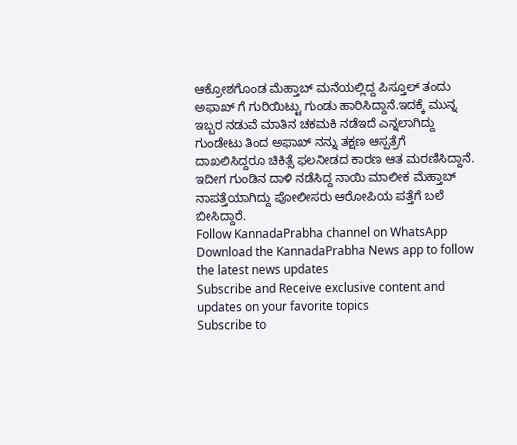ಆಕ್ರೋಶಗೊಂಡ ಮೆಹ್ತಾಬ್ ಮನೆಯಲ್ಲಿದ್ದ ಪಿಸ್ತೂಲ್ ತಂದು ಅಫಾಖ್ ಗೆ ಗುರಿಯಿಟ್ಟು ಗುಂಡು ಹಾರಿಸಿದ್ದಾನೆ.ಇದಕ್ಕೆ ಮುನ್ನ ಇಬ್ಬರ ನಡುವೆ ಮಾತಿನ ಚಕಮಕಿ ನಡೆಇದೆ ಎನ್ನಲಾಗಿದ್ದು ಗುಂಡೇಟು ತಿಂದ ಅಫಾಖ್ ನನ್ನು ತಕ್ಷಣ ಆಸ್ಪತ್ರೆಗೆ ದಾಖಲಿಸಿದ್ದರೂ ಚಿಕಿತ್ಸೆ ಫಲನೀಡದ ಕಾರಣ ಆತ ಮರಣಿಸಿದ್ದಾನೆ.
ಇದೀಗ ಗುಂಡಿನ ದಾಳಿ ನಡೆಸಿದ್ದ ನಾಯಿ ಮಾಲೀಕ ಮೆಹ್ತಾಬ್ ನಾಪತ್ತೆಯಾಗಿದ್ದು ಪೋಲೀಸರು ಆರೋಪಿಯ ಪತ್ತೆಗೆ ಬಲೆ ಬೀಸಿದ್ದಾರೆ.
Follow KannadaPrabha channel on WhatsApp
Download the KannadaPrabha News app to follow the latest news updates
Subscribe and Receive exclusive content and updates on your favorite topics
Subscribe to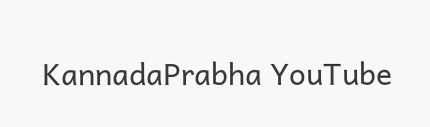KannadaPrabha YouTube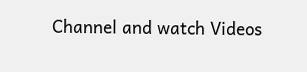Channel and watch Videos